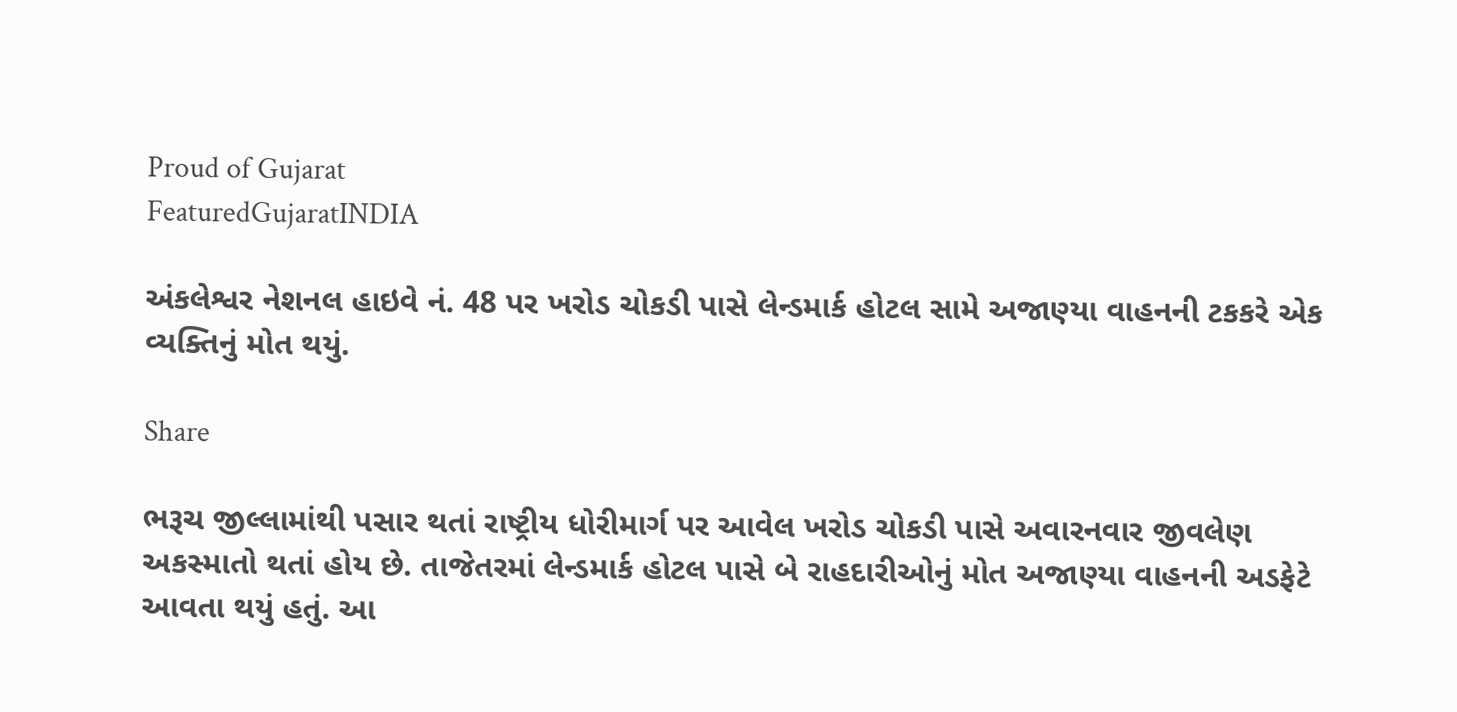Proud of Gujarat
FeaturedGujaratINDIA

અંકલેશ્વર નેશનલ હાઇવે નં. 48 પર ખરોડ ચોકડી પાસે લેન્ડમાર્ક હોટલ સામે અજાણ્યા વાહનની ટકકરે એક વ્યક્તિનું મોત થયું.

Share

ભરૂચ જીલ્લામાંથી પસાર થતાં રાષ્ટ્રીય ધોરીમાર્ગ પર આવેલ ખરોડ ચોકડી પાસે અવારનવાર જીવલેણ અકસ્માતો થતાં હોય છે. તાજેતરમાં લેન્ડમાર્ક હોટલ પાસે બે રાહદારીઓનું મોત અજાણ્યા વાહનની અડફેટે આવતા થયું હતું. આ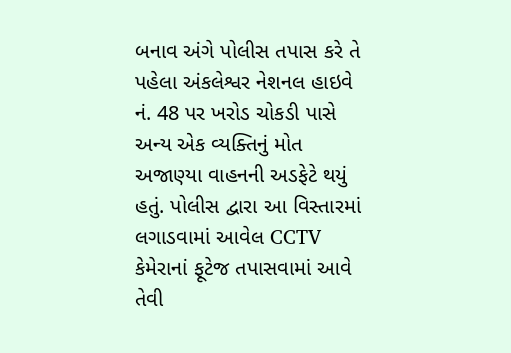બનાવ અંગે પોલીસ તપાસ કરે તે પહેલા અંકલેશ્વર નેશનલ હાઇવે નં. 48 પર ખરોડ ચોકડી પાસે અન્ય એક વ્યક્તિનું મોત અજાણ્યા વાહનની અડફેટે થયું હતું. પોલીસ દ્વારા આ વિસ્તારમાં લગાડવામાં આવેલ CCTV કેમેરાનાં ફૂટેજ તપાસવામાં આવે તેવી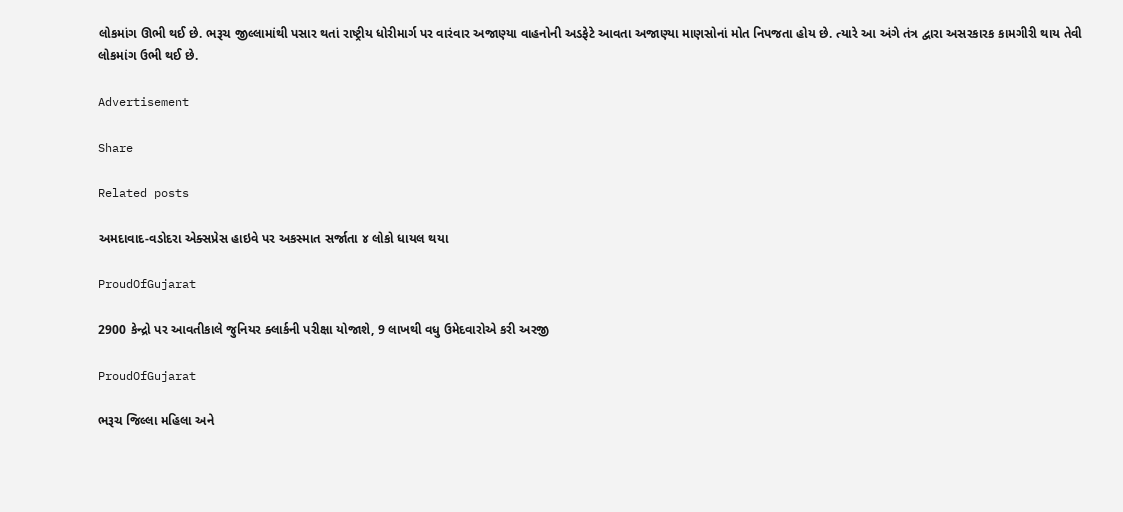લોકમાંગ ઊભી થઈ છે. ભરૂચ જીલ્લામાંથી પસાર થતાં રાષ્ટ્રીય ધોરીમાર્ગ પર વારંવાર અજાણ્યા વાહનોની અડફેટે આવતા અજાણ્યા માણસોનાં મોત નિપજતા હોય છે. ત્યારે આ અંગે તંત્ર દ્વારા અસરકારક કામગીરી થાય તેવી લોકમાંગ ઉભી થઈ છે.

Advertisement

Share

Related posts

અમદાવાદ-વડોદરા એક્સપ્રેસ હાઇવે પર અકસ્માત સર્જાતા ૪ લોકો ધાયલ થયા

ProudOfGujarat

2900 કેન્દ્રો પર આવતીકાલે જુનિયર ક્લાર્કની પરીક્ષા યોજાશે, 9 લાખથી વધુ ઉમેદવારોએ કરી અરજી

ProudOfGujarat

ભરૂચ જિલ્લા મહિલા અને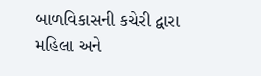બાળવિકાસની કચેરી દ્વારા મહિલા અને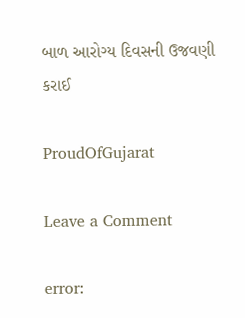બાળ આરોગ્ય દિવસની ઉજવણી કરાઈ

ProudOfGujarat

Leave a Comment

error: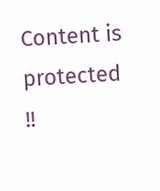Content is protected !!